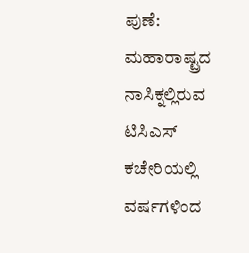ಪುಣೆ: ಮಹಾರಾಷ್ಟ್ರದ ನಾಸಿಕ್ನಲ್ಲಿರುವ ಟಿಸಿಎಸ್ ಕಚೇರಿಯಲ್ಲಿ ವರ್ಷಗಳಿಂದ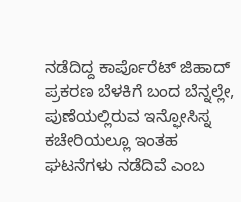ನಡೆದಿದ್ದ ಕಾರ್ಪೊರೆಟ್ ಜಿಹಾದ್ ಪ್ರಕರಣ ಬೆಳಕಿಗೆ ಬಂದ ಬೆನ್ನಲ್ಲೇ, ಪುಣೆಯಲ್ಲಿರುವ ಇನ್ಫೋಸಿಸ್ನ ಕಚೇರಿಯಲ್ಲೂ ಇಂತಹ ಘಟನೆಗಳು ನಡೆದಿವೆ ಎಂಬ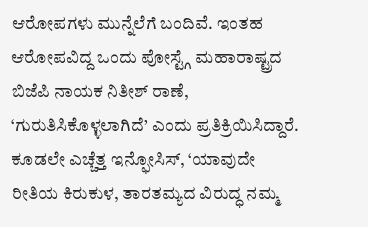ಆರೋಪಗಳು ಮುನ್ನೆಲೆಗೆ ಬಂದಿವೆ. ಇಂತಹ ಆರೋಪವಿದ್ದ ಒಂದು ಪೋಸ್ಟ್ಗೆ ಮಹಾರಾಷ್ಟ್ರದ ಬಿಜೆಪಿ ನಾಯಕ ನಿತೀಶ್ ರಾಣೆ, ‘ಗುರುತಿಸಿಕೊಳ್ಳಲಾಗಿದೆ’ ಎಂದು ಪ್ರತಿಕ್ರಿಯಿಸಿದ್ದಾರೆ.
ಕೂಡಲೇ ಎಚ್ಚೆತ್ತ ಇನ್ಫೋಸಿಸ್, ‘ಯಾವುದೇ ರೀತಿಯ ಕಿರುಕುಳ, ತಾರತಮ್ಯದ ವಿರುದ್ಧ ನಮ್ಮ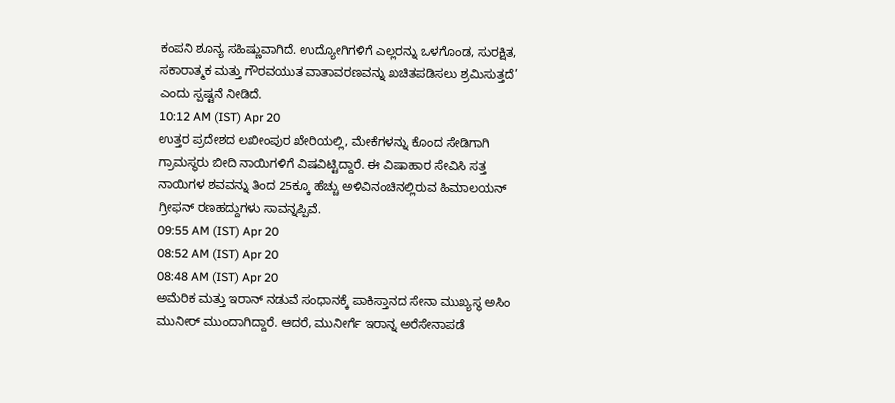ಕಂಪನಿ ಶೂನ್ಯ ಸಹಿಷ್ಣುವಾಗಿದೆ. ಉದ್ಯೋಗಿಗಳಿಗೆ ಎಲ್ಲರನ್ನು ಒಳಗೊಂಡ, ಸುರಕ್ಷಿತ, ಸಕಾರಾತ್ಮಕ ಮತ್ತು ಗೌರವಯುತ ವಾತಾವರಣವನ್ನು ಖಚಿತಪಡಿಸಲು ಶ್ರಮಿಸುತ್ತದೆ’ ಎಂದು ಸ್ಪಷ್ಟನೆ ನೀಡಿದೆ.
10:12 AM (IST) Apr 20
ಉತ್ತರ ಪ್ರದೇಶದ ಲಖೀಂಪುರ ಖೇರಿಯಲ್ಲಿ, ಮೇಕೆಗಳನ್ನು ಕೊಂದ ಸೇಡಿಗಾಗಿ ಗ್ರಾಮಸ್ಥರು ಬೀದಿ ನಾಯಿಗಳಿಗೆ ವಿಷವಿಟ್ಟಿದ್ದಾರೆ. ಈ ವಿಷಾಹಾರ ಸೇವಿಸಿ ಸತ್ತ ನಾಯಿಗಳ ಶವವನ್ನು ತಿಂದ 25ಕ್ಕೂ ಹೆಚ್ಚು ಅಳಿವಿನಂಚಿನಲ್ಲಿರುವ ಹಿಮಾಲಯನ್ ಗ್ರೀಫನ್ ರಣಹದ್ದುಗಳು ಸಾವನ್ನಪ್ಪಿವೆ.
09:55 AM (IST) Apr 20
08:52 AM (IST) Apr 20
08:48 AM (IST) Apr 20
ಅಮೆರಿಕ ಮತ್ತು ಇರಾನ್ ನಡುವೆ ಸಂಧಾನಕ್ಕೆ ಪಾಕಿಸ್ತಾನದ ಸೇನಾ ಮುಖ್ಯಸ್ಥ ಅಸಿಂ ಮುನೀರ್ ಮುಂದಾಗಿದ್ದಾರೆ. ಆದರೆ, ಮುನೀರ್ಗೆ ಇರಾನ್ನ ಅರೆಸೇನಾಪಡೆ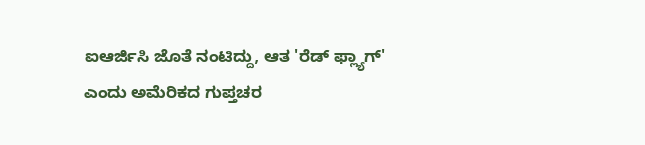ಐಆರ್ಜಿಸಿ ಜೊತೆ ನಂಟಿದ್ದು, ಆತ 'ರೆಡ್ ಫ್ಲ್ಯಾಗ್' ಎಂದು ಅಮೆರಿಕದ ಗುಪ್ತಚರ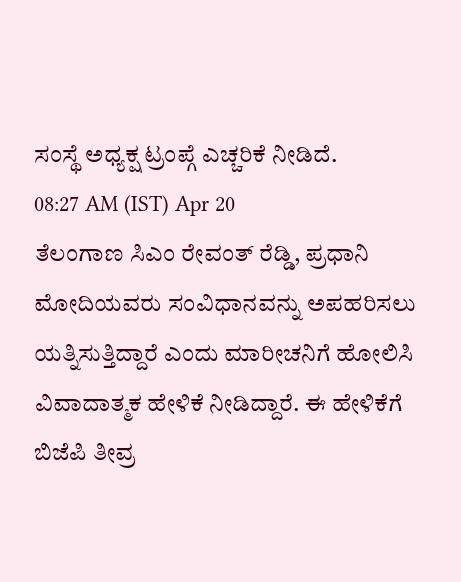ಸಂಸ್ಥೆ ಅಧ್ಯಕ್ಷ ಟ್ರಂಪ್ಗೆ ಎಚ್ಚರಿಕೆ ನೀಡಿದೆ.
08:27 AM (IST) Apr 20
ತೆಲಂಗಾಣ ಸಿಎಂ ರೇವಂತ್ ರೆಡ್ಡಿ, ಪ್ರಧಾನಿ ಮೋದಿಯವರು ಸಂವಿಧಾನವನ್ನು ಅಪಹರಿಸಲು ಯತ್ನಿಸುತ್ತಿದ್ದಾರೆ ಎಂದು ಮಾರೀಚನಿಗೆ ಹೋಲಿಸಿ ವಿವಾದಾತ್ಮಕ ಹೇಳಿಕೆ ನೀಡಿದ್ದಾರೆ. ಈ ಹೇಳಿಕೆಗೆ ಬಿಜೆಪಿ ತೀವ್ರ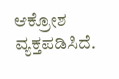ಆಕ್ರೋಶ ವ್ಯಕ್ತಪಡಿಸಿದೆ.